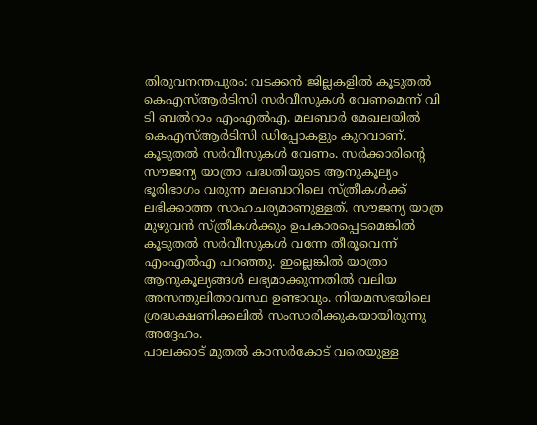തിരുവനന്തപുരം: വടക്കൻ ജില്ലകളിൽ കൂടുതൽ കെഎസ്ആർടിസി സർവീസുകൾ വേണമെന്ന് വി ടി ബൽറാം എംഎൽഎ. മലബാർ മേഖലയിൽ കെഎസ്ആർടിസി ഡിപ്പോകളും കുറവാണ്. കൂടുതൽ സർവീസുകൾ വേണം. സർക്കാരിന്റെ സൗജന്യ യാത്രാ പദ്ധതിയുടെ ആനുകൂല്യം ഭൂരിഭാഗം വരുന്ന മലബാറിലെ സ്ത്രീകൾക്ക് ലഭിക്കാത്ത സാഹചര്യമാണുള്ളത്. സൗജന്യ യാത്ര മുഴുവൻ സ്ത്രീകൾക്കും ഉപകാരപ്പെടമെങ്കിൽ കൂടുതൽ സർവീസുകൾ വന്നേ തീരൂവെന്ന് എംഎൽഎ പറഞ്ഞു. ഇല്ലെങ്കിൽ യാത്രാ ആനുകൂല്യങ്ങൾ ലഭ്യമാക്കുന്നതിൽ വലിയ അസന്തുലിതാവസ്ഥ ഉണ്ടാവും. നിയമസഭയിലെ ശ്രദ്ധക്ഷണിക്കലിൽ സംസാരിക്കുകയായിരുന്നു അദ്ദേഹം.
പാലക്കാട് മുതൽ കാസർകോട് വരെയുള്ള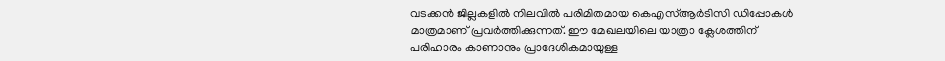വടക്കൻ ജില്ലകളിൽ നിലവിൽ പരിമിതമായ കെഎസ്ആർടിസി ഡിപ്പോകൾ മാത്രമാണ് പ്രവർത്തിക്കുന്നത്. ഈ മേഖലയിലെ യാത്രാ ക്ലേശത്തിന് പരിഹാരം കാണാനും പ്രാദേശികമായുള്ള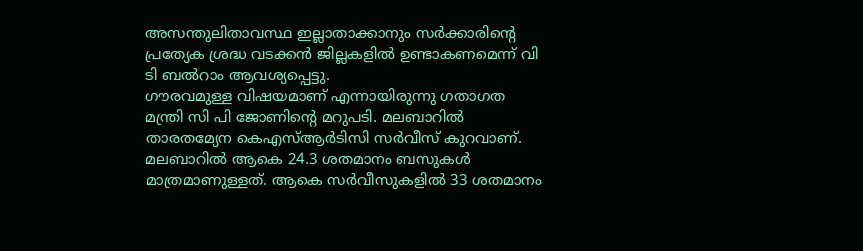അസന്തുലിതാവസ്ഥ ഇല്ലാതാക്കാനും സർക്കാരിന്റെ പ്രത്യേക ശ്രദ്ധ വടക്കൻ ജില്ലകളിൽ ഉണ്ടാകണമെന്ന് വി ടി ബൽറാം ആവശ്യപ്പെട്ടു.
ഗൗരവമുള്ള വിഷയമാണ് എന്നായിരുന്നു ഗതാഗത മന്ത്രി സി പി ജോണിന്റെ മറുപടി. മലബാറിൽ താരതമ്യേന കെഎസ്ആർടിസി സർവീസ് കുറവാണ്. മലബാറിൽ ആകെ 24.3 ശതമാനം ബസുകൾ മാത്രമാണുള്ളത്. ആകെ സർവീസുകളിൽ 33 ശതമാനം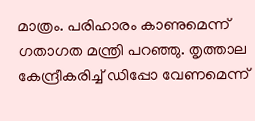മാത്രം. പരിഹാരം കാണുമെന്ന് ഗതാഗത മന്ത്രി പറഞ്ഞു. തൃത്താല കേന്ദ്രീകരിച്ച് ഡിപ്പോ വേണമെന്ന്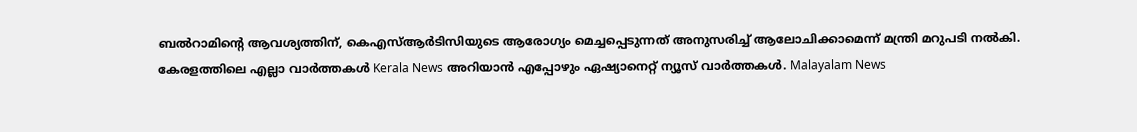ബൽറാമിന്റെ ആവശ്യത്തിന്, കെഎസ്ആർടിസിയുടെ ആരോഗ്യം മെച്ചപ്പെടുന്നത് അനുസരിച്ച് ആലോചിക്കാമെന്ന് മന്ത്രി മറുപടി നൽകി.
കേരളത്തിലെ എല്ലാ വാർത്തകൾ Kerala News അറിയാൻ എപ്പോഴും ഏഷ്യാനെറ്റ് ന്യൂസ് വാർത്തകൾ. Malayalam News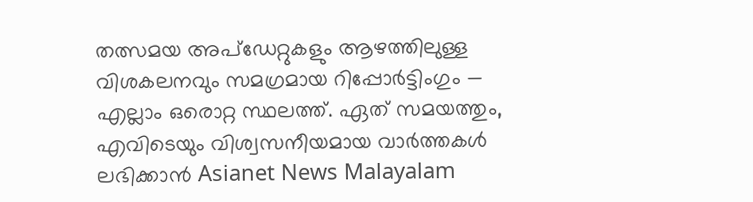തത്സമയ അപ്ഡേറ്റുകളും ആഴത്തിലുള്ള വിശകലനവും സമഗ്രമായ റിപ്പോർട്ടിംഗും — എല്ലാം ഒരൊറ്റ സ്ഥലത്ത്. ഏത് സമയത്തും, എവിടെയും വിശ്വസനീയമായ വാർത്തകൾ ലഭിക്കാൻ Asianet News Malayalam